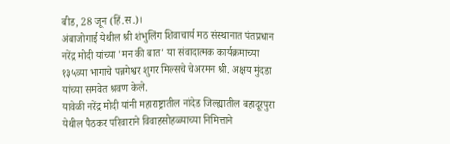बीड, 28 जून (हिं.स.)।
अंबाजोगाई येथील श्री शंभुलिंग शिवाचार्य मठ संस्थानात पंतप्रधान नरेंद्र मोदी यांच्या 'मन की बात' या संवादात्मक कार्यक्रमाच्या १३५व्या भागाचे पन्नगेश्वर शुगर मिल्सचे चेअरमन श्री. अक्षय मुंदडा यांच्या समवेत श्रवण केले.
यावेळी नरेंद्र मोदी यांनी महाराष्ट्रातील नांदेड जिल्ह्यातील बहादूरपुरा येथील पैठकर परिवाराने विवाहसोहळ्याच्या निमित्ताने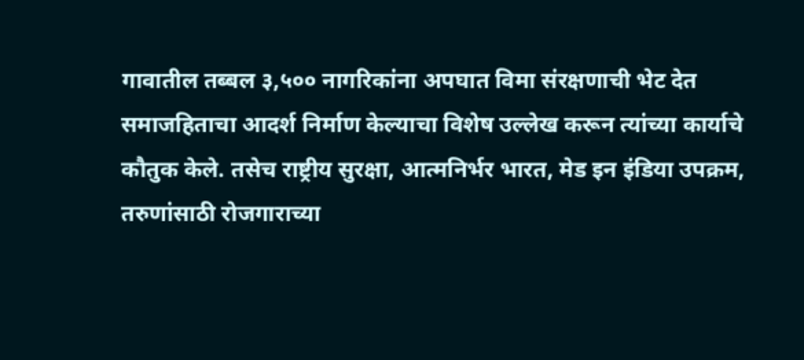गावातील तब्बल ३,५०० नागरिकांना अपघात विमा संरक्षणाची भेट देत समाजहिताचा आदर्श निर्माण केल्याचा विशेष उल्लेख करून त्यांच्या कार्याचे कौतुक केले. तसेच राष्ट्रीय सुरक्षा, आत्मनिर्भर भारत, मेड इन इंडिया उपक्रम, तरुणांसाठी रोजगाराच्या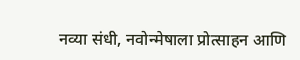नव्या संधी, नवोन्मेषाला प्रोत्साहन आणि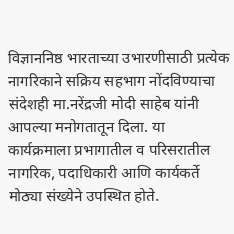विज्ञाननिष्ठ भारताच्या उभारणीसाठी प्रत्येक नागरिकाने सक्रिय सहभाग नोंदविण्याचा संदेशही मा.नरेंद्रजी मोदी साहेब यांनी आपल्या मनोगतातून दिला. या कार्यक्रमाला प्रभागातील व परिसरातील नागरिक, पदाधिकारी आणि कार्यकर्ते मोठ्या संख्येने उपस्थित होते.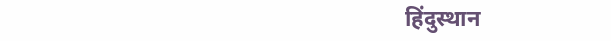हिंदुस्थान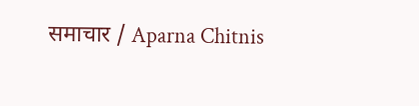समाचार / Aparna Chitnis